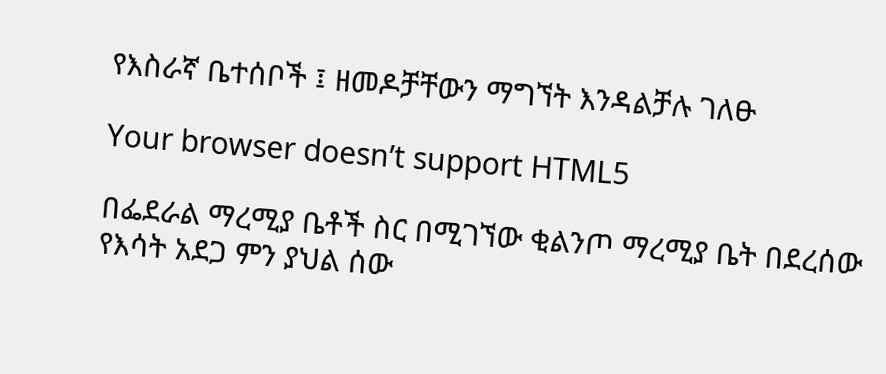የእስራኛ ቤተሰቦች ፤ ዘመዶቻቸውን ማግኘት እንዳልቻሉ ገለፁ

Your browser doesn’t support HTML5

በፌደራል ማረሚያ ቤቶች ስር በሚገኘው ቂልንጦ ማረሚያ ቤት በደረሰው የእሳት አደጋ ምን ያህል ሰው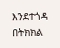እንደተጎዳ በትክክል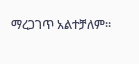ማረጋገጥ አልተቻለም።